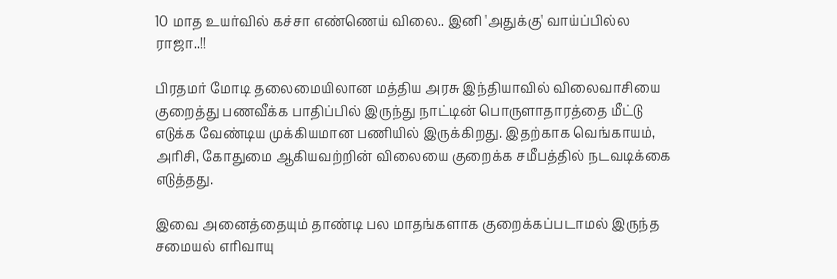10 மாத உயர்வில் கச்சா எண்ணெய் விலை.. இனி 'அதுக்கு' வாய்ப்பில்ல ராஜா..!!

பிரதமர் மோடி தலைமையிலான மத்திய அரசு இந்தியாவில் விலைவாசியை குறைத்து பணவீக்க பாதிப்பில் இருந்து நாட்டின் பொருளாதாரத்தை மீட்டு எடுக்க வேண்டிய முக்கியமான பணியில் இருக்கிறது. இதற்காக வெங்காயம், அரிசி, கோதுமை ஆகியவற்றின் விலையை குறைக்க சமீபத்தில் நடவடிக்கை எடுத்தது.

இவை அனைத்தையும் தாண்டி பல மாதங்களாக குறைக்கப்படாமல் இருந்த சமையல் எரிவாயு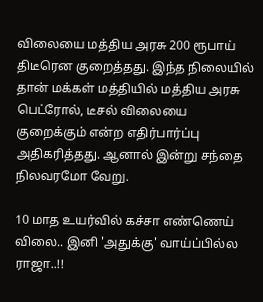விலையை மத்திய அரசு 200 ரூபாய் திடீரென குறைத்தது. இந்த நிலையில் தான் மக்கள் மத்தியில் மத்திய அரசு பெட்ரோல், டீசல் விலையை குறைக்கும் என்ற எதிர்பார்ப்பு அதிகரித்தது. ஆனால் இன்று சந்தை நிலவரமோ வேறு.

10 மாத உயர்வில் கச்சா எண்ணெய் விலை.. இனி 'அதுக்கு' வாய்ப்பில்ல ராஜா..!!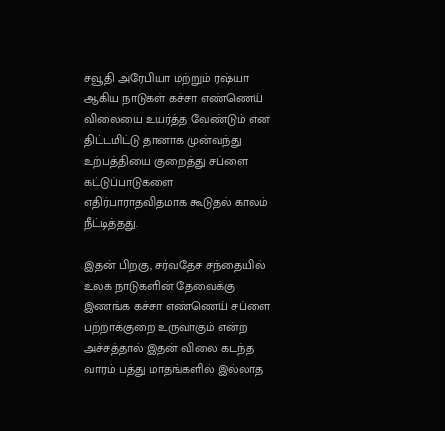சவூதி அரேபியா மற்றும் ரஷ்யா ஆகிய நாடுகள் கச்சா எண்ணெய் விலையை உயர்த்த வேண்டும் என திட்டமிட்டு தானாக முன்வந்து உற்பத்தியை குறைத்து சப்ளை கட்டுப்பாடுகளை எதிர்பாராதவிதமாக கூடுதல் காலம் நீட்டித்தது.

இதன் பிறகு, சர்வதேச சந்தையில் உலக நாடுகளின் தேவைக்கு இணங்க கச்சா எண்ணெய் சப்ளை பற்றாக்குறை உருவாகும் என்ற அச்சத்தால் இதன் விலை கடந்த வாரம் பத்து மாதங்களில் இல்லாத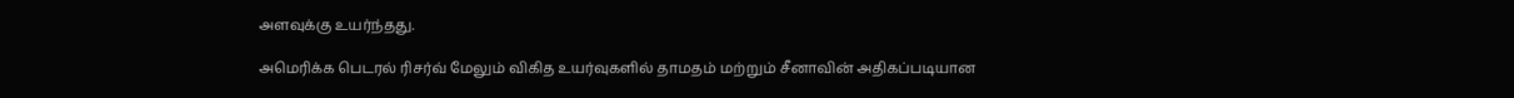அளவுக்கு உயர்ந்தது.

அமெரிக்க பெடரல் ரிசர்வ் மேலும் விகித உயர்வுகளில் தாமதம் மற்றும் சீனாவின் அதிகப்படியான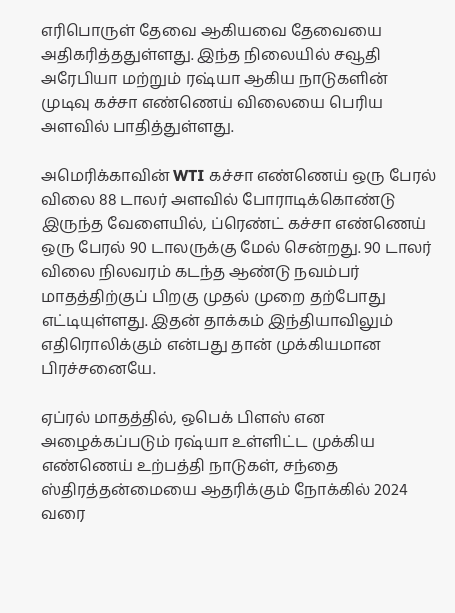எரிபொருள் தேவை ஆகியவை தேவையை அதிகரித்ததுள்ளது. இந்த நிலையில் சவூதி அரேபியா மற்றும் ரஷ்யா ஆகிய நாடுகளின் முடிவு கச்சா எண்ணெய் விலையை பெரிய அளவில் பாதித்துள்ளது.

அமெரிக்காவின் WTI கச்சா எண்ணெய் ஒரு பேரல் விலை 88 டாலர் அளவில் போராடிக்கொண்டு இருந்த வேளையில், ப்ரெண்ட் கச்சா எண்ணெய் ஒரு பேரல் 90 டாலருக்கு மேல் சென்றது. 90 டாலர் விலை நிலவரம் கடந்த ஆண்டு நவம்பர் மாதத்திற்குப் பிறகு முதல் முறை தற்போது எட்டியுள்ளது. இதன் தாக்கம் இந்தியாவிலும் எதிரொலிக்கும் என்பது தான் முக்கியமான பிரச்சனையே.

ஏப்ரல் மாதத்தில், ஒபெக் பிளஸ் என அழைக்கப்படும் ரஷ்யா உள்ளிட்ட முக்கிய எண்ணெய் உற்பத்தி நாடுகள், சந்தை ஸ்திரத்தன்மையை ஆதரிக்கும் நோக்கில் 2024 வரை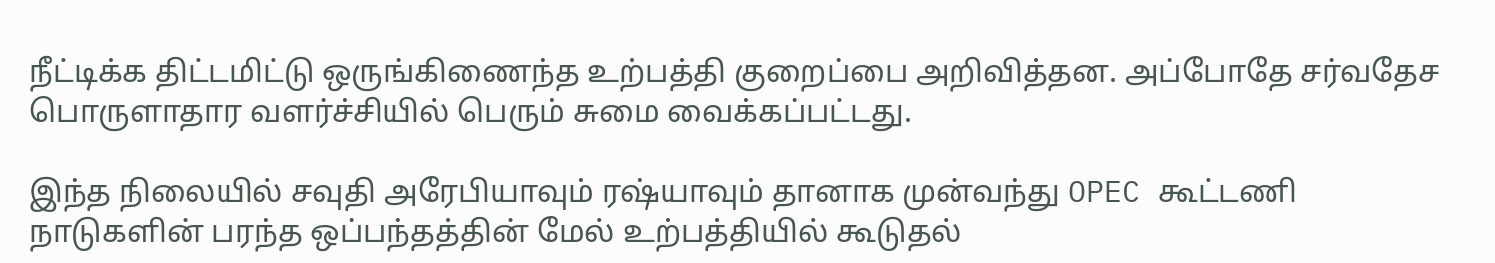நீட்டிக்க திட்டமிட்டு ஒருங்கிணைந்த உற்பத்தி குறைப்பை அறிவித்தன. அப்போதே சர்வதேச பொருளாதார வளர்ச்சியில் பெரும் சுமை வைக்கப்பட்டது.

இந்த நிலையில் சவுதி அரேபியாவும் ரஷ்யாவும் தானாக முன்வந்து OPEC கூட்டணி நாடுகளின் பரந்த ஒப்பந்தத்தின் மேல் உற்பத்தியில் கூடுதல்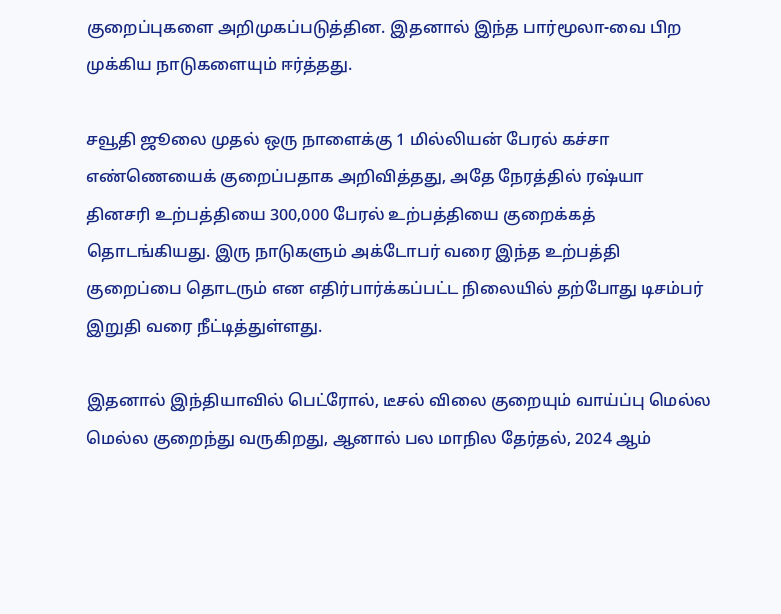குறைப்புகளை அறிமுகப்படுத்தின. இதனால் இந்த பார்மூலா-வை பிற முக்கிய நாடுகளையும் ஈர்த்தது.

சவூதி ஜூலை முதல் ஒரு நாளைக்கு 1 மில்லியன் பேரல் கச்சா எண்ணெயைக் குறைப்பதாக அறிவித்தது, அதே நேரத்தில் ரஷ்யா தினசரி உற்பத்தியை 300,000 பேரல் உற்பத்தியை குறைக்கத் தொடங்கியது. இரு நாடுகளும் அக்டோபர் வரை இந்த உற்பத்தி குறைப்பை தொடரும் என எதிர்பார்க்கப்பட்ட நிலையில் தற்போது டிசம்பர் இறுதி வரை நீட்டித்துள்ளது.

இதனால் இந்தியாவில் பெட்ரோல், டீசல் விலை குறையும் வாய்ப்பு மெல்ல மெல்ல குறைந்து வருகிறது, ஆனால் பல மாநில தேர்தல், 2024 ஆம்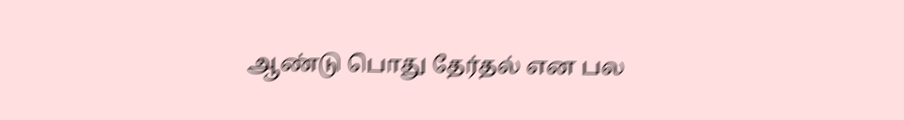ஆண்டு பொது தேர்தல் என பல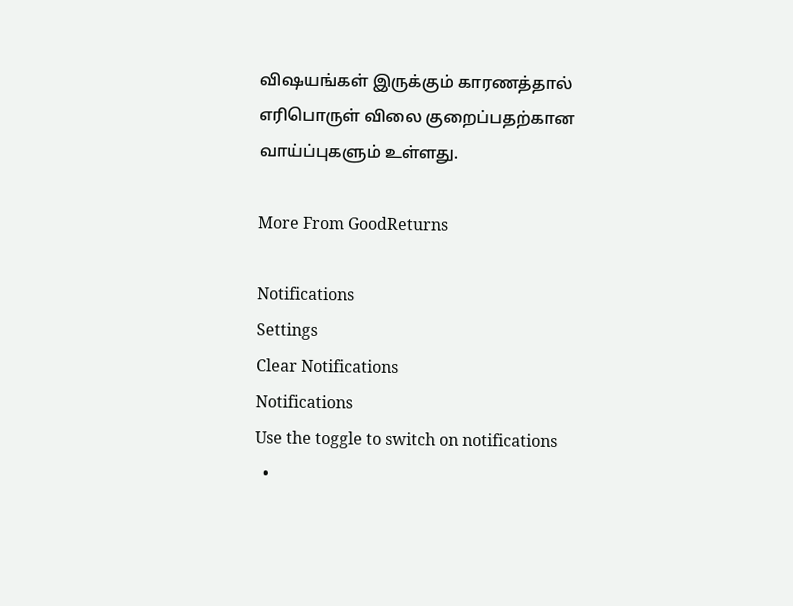விஷயங்கள் இருக்கும் காரணத்தால் எரிபொருள் விலை குறைப்பதற்கான வாய்ப்புகளும் உள்ளது.

More From GoodReturns

Notifications
Settings
Clear Notifications
Notifications
Use the toggle to switch on notifications
  •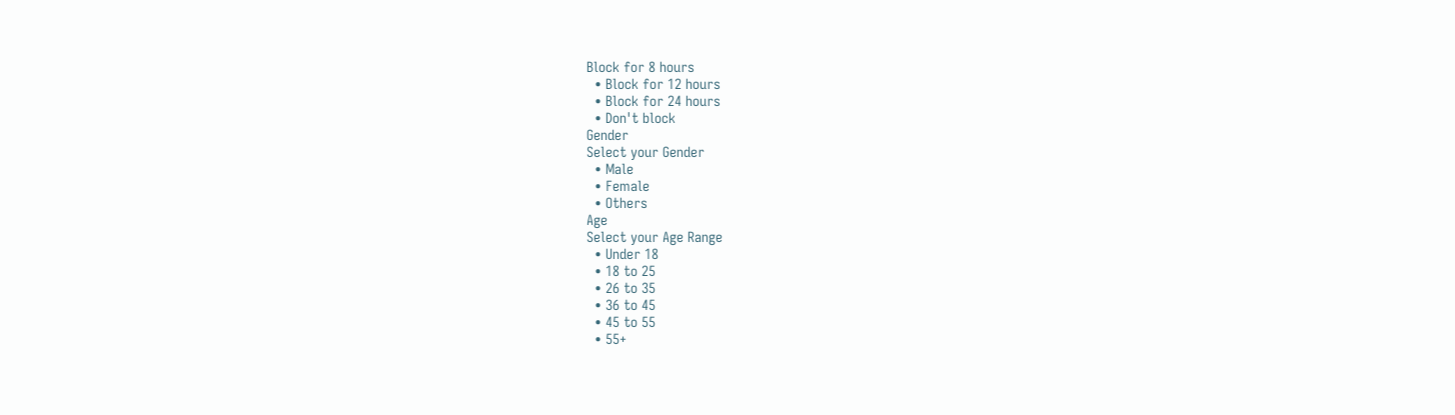Block for 8 hours
  • Block for 12 hours
  • Block for 24 hours
  • Don't block
Gender
Select your Gender
  • Male
  • Female
  • Others
Age
Select your Age Range
  • Under 18
  • 18 to 25
  • 26 to 35
  • 36 to 45
  • 45 to 55
  • 55+